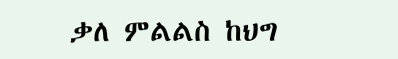ቃለ ምልልስ ከህግ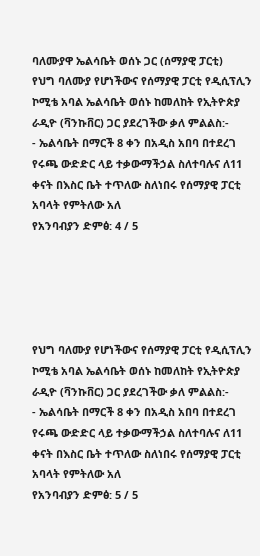ባለሙያዋ ኤልሳቤት ወሰኑ ጋር (ሰማያዊ ፓርቲ)
የህግ ባለሙያ የሆነችውና የሰማያዊ ፓርቲ የዲሲፕሊን ኮሚቴ አባል ኤልሳቤት ወሰኑ ከመለከት የኢትዮጵያ ራዲዮ (ቫንኩቨር) ጋር ያደረገችው ቃለ ምልልስ:-
- ኤልሳቤት በማርች 8 ቀን በአዲስ አበባ በተደረገ የሩጫ ውድድር ላይ ተቃውማችኃል ስለተባሉና ለ11 ቀናት በእስር ቤት ተጥለው ስለነበሩ የሰማያዊ ፓርቲ አባላት የምትለው አለ
የአንባብያን ድምፅ: 4 / 5





የህግ ባለሙያ የሆነችውና የሰማያዊ ፓርቲ የዲሲፕሊን ኮሚቴ አባል ኤልሳቤት ወሰኑ ከመለከት የኢትዮጵያ ራዲዮ (ቫንኩቨር) ጋር ያደረገችው ቃለ ምልልስ:-
- ኤልሳቤት በማርች 8 ቀን በአዲስ አበባ በተደረገ የሩጫ ውድድር ላይ ተቃውማችኃል ስለተባሉና ለ11 ቀናት በእስር ቤት ተጥለው ስለነበሩ የሰማያዊ ፓርቲ አባላት የምትለው አለ
የአንባብያን ድምፅ: 5 / 5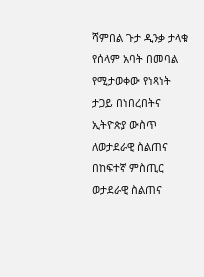ሻምበል ጉታ ዲንቃ ታላቁ የሰላም አባት በመባል የሚታወቀው የነጻነት ታጋይ በነበረበትና ኢትዮጵያ ውስጥ ለወታደራዊ ስልጠና በከፍተኛ ምስጢር ወታደራዊ ስልጠና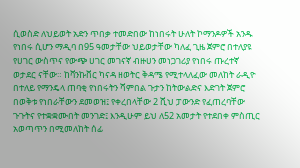ሲወስድ ለህይወት አድን ጥበቃ ተመድበው ከነበሩት ሁለት ኮማንዶዎች አንዱ የነበሩ ሲሆን ማዲባ በ95 ዓመታቸው ህይወታቸው ካለፈ ጊዜ ጀምሮ በተለያዩ የሀገር ውስጥና የውጭ ሀገር መገናኛ ብዙሀን መነጋገሪያ የነበሩ ጡረተኛ ወታደር ናቸው። ከቫንኩቨር ካናዳ ዘወትር ቅዳሜ የሚተላለፈው መለከት ራዲዮ በተለይ የማንዴላ ጠባቂ የነበሩትን ሻምበል ጉታን ከትውልድና እድገት ጀምሮ በወቅቱ የነበራቸውን ደመወዝ፤ የቀረበላቸው 2 ሺህ ፓውንድ የፈጠረባቸው ጉጉትና የተቋቋሙበት መንገድ፤ እንዲሁም ይህ ለ52 አመታት የተደበቀ ምስጢር አወጣጥን በሚመለከት ሰፊ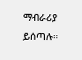ማብራሪያ ይሰጣሉ።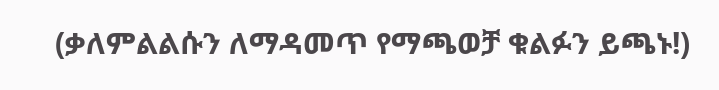(ቃለምልልሱን ለማዳመጥ የማጫወቻ ቁልፉን ይጫኑ!)